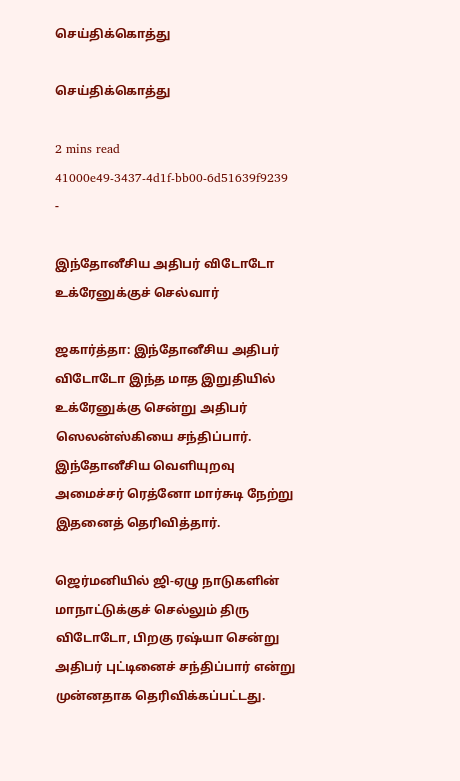செய்திக்கொத்து

செய்திக்கொத்து

2 mins read
41000e49-3437-4d1f-bb00-6d51639f9239
-

இந்தோனீசிய அதிபர் விடோடோ உக்ரேனுக்குச் செல்வார்

ஜகார்த்தா: இந்தோனீசிய அதிபர் விடோடோ இந்த மாத இறுதியில் உக்ரேனுக்கு சென்று அதிபர் ஸெலன்ஸ்கியை சந்திப்பார். இந்தோனீசிய வெளியுறவு அமைச்சர் ரெத்னோ மார்சுடி நேற்று இதனைத் தெரிவித்தார்.

ஜெர்மனியில் ஜி-ஏழு நாடுகளின் மாநாட்டுக்குச் செல்லும் திரு விடோடோ, பிறகு ரஷ்யா சென்று அதிபர் புட்டினைச் சந்திப்பார் என்று முன்னதாக தெரிவிக்கப்பட்டது.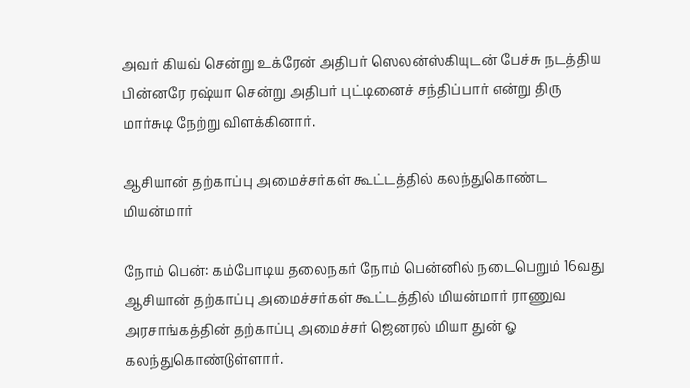அவர் கியவ் சென்று உக்ரேன் அதிபர் ஸெலன்ஸ்கியுடன் பேச்சு நடத்திய பின்னரே ரஷ்யா சென்று அதிபர் புட்டினைச் சந்திப்பார் என்று திரு மார்சுடி நேற்று விளக்கினார்.

ஆசியான் தற்காப்பு அமைச்சர்கள் கூட்டத்தில் கலந்துகொண்ட மியன்மார்

நோம் பென்: கம்போடிய தலைநகர் நோம் பென்னில் நடைபெறும் 16வது ஆசியான் தற்காப்பு அமைச்சர்கள் கூட்டத்தில் மியன்மார் ராணுவ அரசாங்கத்தின் தற்காப்பு அமைச்சர் ஜெனரல் மியா துன் ஓ கலந்துகொண்டுள்ளார்.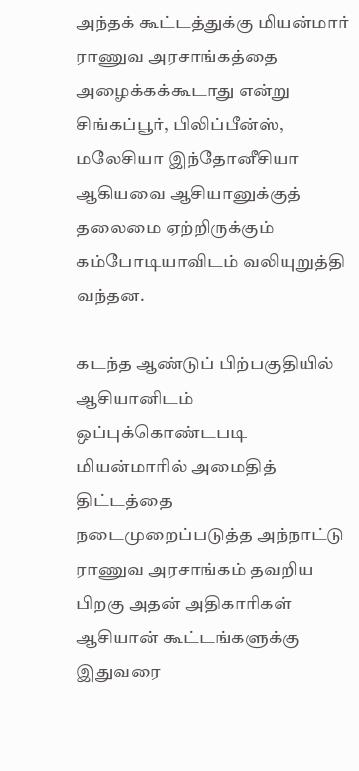அந்தக் கூட்டத்துக்கு மியன்மார் ராணுவ அரசாங்கத்தை அழைக்கக்கூடாது என்று சிங்கப்பூர், பிலிப்பீன்ஸ், மலேசியா இந்தோனீசியா ஆகியவை ஆசியானுக்குத் தலைமை ஏற்றிருக்கும் கம்போடியாவிடம் வலியுறுத்தி வந்தன.

கடந்த ஆண்டுப் பிற்பகுதியில் ஆசியானிடம் ஒப்புக்கொண்டபடி மியன்மாரில் அமைதித் திட்டத்தை நடைமுறைப்படுத்த அந்நாட்டு ராணுவ அரசாங்கம் தவறிய பிறகு அதன் அதிகாரிகள் ஆசியான் கூட்டங்களுக்கு இதுவரை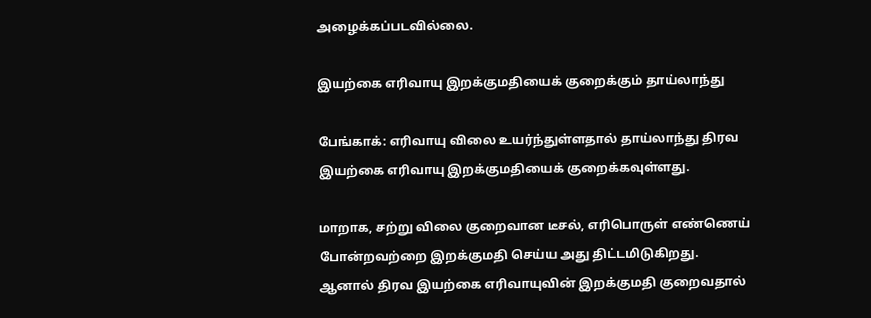அழைக்கப்படவில்லை.

இயற்கை எரிவாயு இறக்குமதியைக் குறைக்கும் தாய்லாந்து

பேங்காக்: எரிவாயு விலை உயர்ந்துள்ளதால் தாய்லாந்து திரவ இயற்கை எரிவாயு இறக்குமதியைக் குறைக்கவுள்ளது.

மாறாக, சற்று விலை குறைவான டீசல், எரிபொருள் எண்ணெய் போன்றவற்றை இறக்குமதி செய்ய அது திட்டமிடுகிறது. ஆனால் திரவ இயற்கை எரிவாயுவின் இறக்குமதி குறைவதால்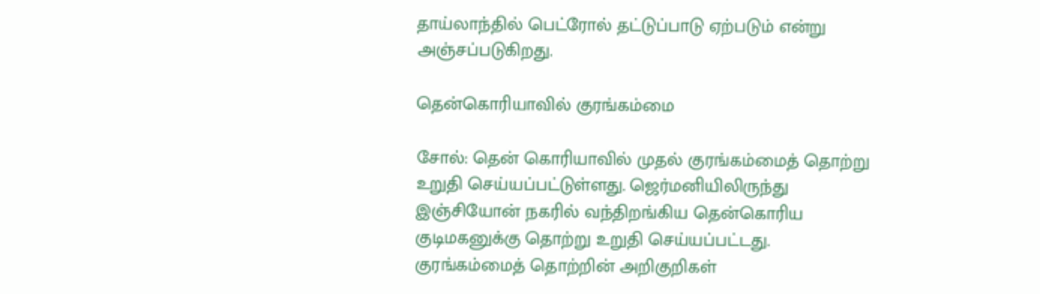தாய்லாந்தில் பெட்ரோல் தட்டுப்பாடு ஏற்படும் என்று அஞ்சப்படுகிறது.

தென்கொரியாவில் குரங்கம்மை

சோல்: தென் கொரியாவில் முதல் குரங்கம்மைத் தொற்று உறுதி செய்யப்பட்டுள்ளது. ஜெர்மனியிலிருந்து இஞ்சியோன் நகரில் வந்திறங்கிய தென்கொரிய குடிமகனுக்கு தொற்று உறுதி செய்யப்பட்டது. குரங்கம்மைத் தொற்றின் அறிகுறிகள்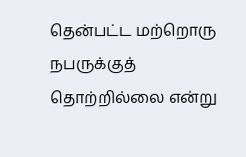தென்பட்ட மற்றொரு நபருக்குத் தொற்றில்லை என்று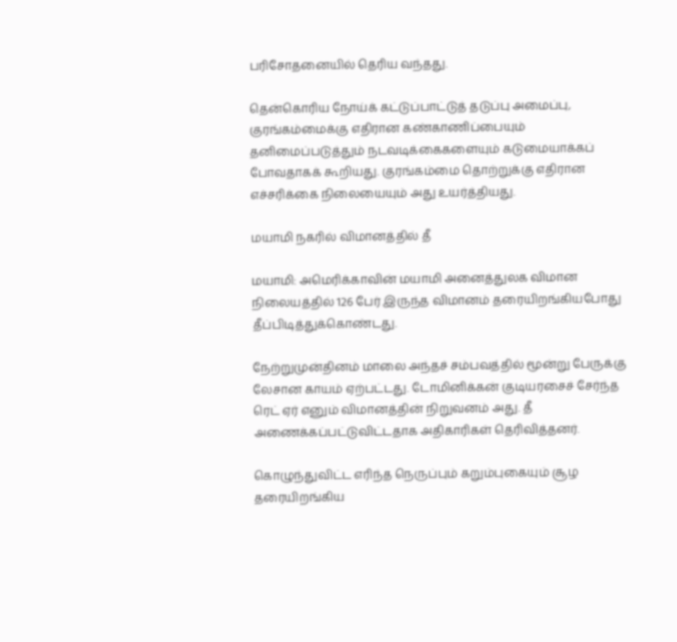பரிசோதனையில் தெரிய வந்தது.

தென்கொரிய நோய்க் கட்டுப்பாட்டுத் தடுப்பு அமைப்பு, குரங்கம்மைக்கு எதிரான கண்காணிப்பையும் தனிமைப்படுத்தும் நடவடிக்கைகளையும் கடுமையாக்கப் போவதாகக் கூறியது. குரங்கம்மை தொற்றுக்கு எதிரான எச்சரிக்கை நிலையையும் அது உயர்த்தியது.

மயாமி நகரில் விமானத்தில் தீ

மயாமி: அமெரிக்காவின் மயாமி அனைத்துலக விமான நிலையத்தில் 126 பேர் இருந்த விமானம் தரையிறங்கியபோது தீப்பிடித்துக்கொண்டது.

நேற்றுமுன்தினம் மாலை அந்தச் சம்பவத்தில் மூன்று பேருக்கு லேசான காயம் ஏற்பட்டது. டோமினிக்கன் குடியரசைச் சேர்ந்த ரெட் ஏர் எனும் விமானத்தின் நிறுவனம் அது. தீ அணைக்கப்பட்டுவிட்டதாக அதிகாரிகள் தெரிவித்தனர்.

கொழுந்துவிட்ட எரிந்த நெருப்பும் கறும்புகையும் சூழ தரையிறங்கிய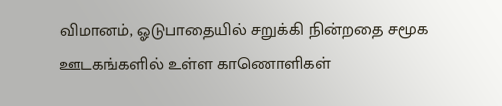விமானம், ஓடுபாதையில் சறுக்கி நின்றதை சமூக ஊடகங்களில் உள்ள காணொளிகள்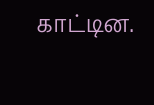காட்டின.